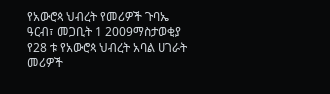የአውሮጳ ህብረት የመሪዎች ጉባኤ
ዓርብ፣ መጋቢት 1 2009ማስታወቂያ
የ28 ቱ የአውሮጳ ህብረት አባል ሀገራት መሪዎች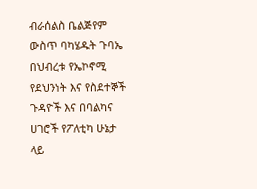ብራሰልስ ቤልጅየም ውስጥ ባካሄዱት ጉባኤ በህብረቱ የኤኮኖሚ የደህንነት እና የስደተኞች ጉዳዮች እና በባልካና ሀገሮች የፖለቲካ ሁኔታ ላይ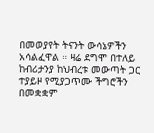በመወያየት ትናንት ውሳኔዎችን አሳልፈዋል ። ዛሬ ደግሞ በተለይ ከብሪታንያ ከህብረቱ መውጣት ጋር ተያይዞ የሚያጋጥሙ ችግሮችን በመቋቋም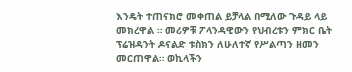እንዴት ተጠናክሮ መቀጠል ይቻላል በሚለው ጉዳይ ላይ መክረዋል ። መሪዎቹ ፖላንዳዊውን የህብረቱን ምክር ቤት ፕሬዝዳንት ዶናልድ ቱስክን ለሁለተኛ የሥልጣን ዘመን መርጠዋል። ወኪላችን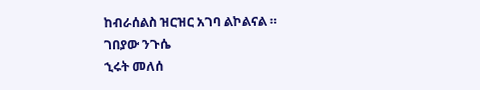ከብራሰልስ ዝርዝር አገባ ልኮልናል ።
ገበያው ንጉሴ
ኂሩት መለሰ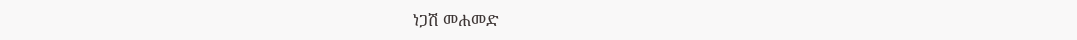ነጋሽ መሐመድ